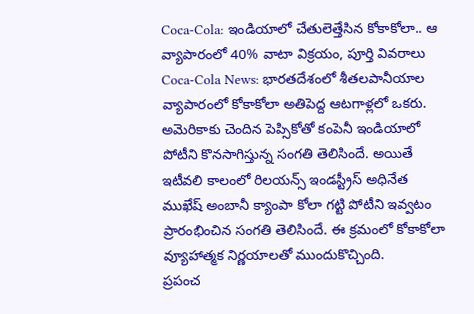Coca-Cola: ఇండియాలో చేతులెత్తేసిన కోకాకోలా.. ఆ వ్యాపారంలో 40% వాటా విక్రయం, పూర్తి వివరాలు
Coca-Cola News: భారతదేశంలో శీతలపానీయాల వ్యాపారంలో కోకాకోలా అతిపెద్ద ఆటగాళ్లలో ఒకరు. అమెరికాకు చెందిన పెప్సికోతో కంపెనీ ఇండియాలో పోటీని కొనసాగిస్తున్న సంగతి తెలిసిందే. అయితే ఇటీవలి కాలంలో రిలయన్స్ ఇండస్ట్రీస్ అధినేత ముఖేష్ అంబానీ క్యాంపా కోలా గట్టి పోటీని ఇవ్వటం ప్రారంభించిన సంగతి తెలిసిందే. ఈ క్రమంలో కోకాకోలా వ్యూహాత్మక నిర్ణయాలతో ముందుకొచ్చింది.
ప్రపంచ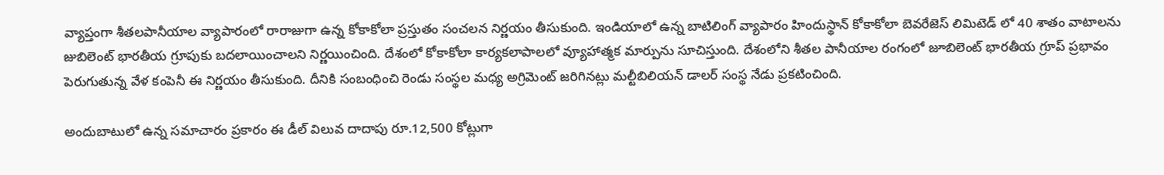వ్యాప్తంగా శీతలపానీయాల వ్యాపారంలో రారాజుగా ఉన్న కోకాకోలా ప్రస్తుతం సంచలన నిర్ణయం తీసుకుంది. ఇండియాలో ఉన్న బాటిలింగ్ వ్యాపారం హిందుస్థాన్ కోకాకోలా బెవరేజెస్ లిమిటెడ్ లో 40 శాతం వాటాలను జుబిలెంట్ భారతీయ గ్రూపుకు బదలాయించాలని నిర్ణయించింది. దేశంలో కోకాకోలా కార్యకలాపాలలో వ్యూహాత్మక మార్పును సూచిస్తుంది. దేశంలోని శీతల పానీయాల రంగంలో జూబిలెంట్ భారతీయ గ్రూప్ ప్రభావం పెరుగుతున్న వేళ కంపెనీ ఈ నిర్ణయం తీసుకుంది. దీనికి సంబంధించి రెండు సంస్థల మధ్య అగ్రిమెంట్ జరిగినట్లు మల్టీబిలియన్ డాలర్ సంస్థ నేడు ప్రకటించింది.

అందుబాటులో ఉన్న సమాచారం ప్రకారం ఈ డీల్ విలువ దాదాపు రూ.12,500 కోట్లుగా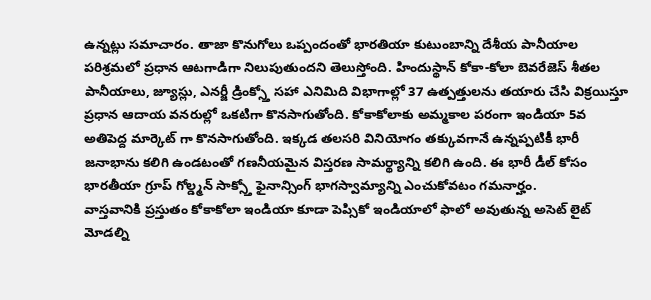ఉన్నట్లు సమాచారం. తాజా కొనుగోలు ఒప్పందంతో భారతియా కుటుంబాన్ని దేశీయ పానీయాల పరిశ్రమలో ప్రధాన ఆటగాడిగా నిలుపుతుందని తెలుస్తోంది. హిందుస్థాన్ కోకా-కోలా బెవరేజెస్ శీతల పానీయాలు, జ్యూస్లు, ఎనర్జీ డ్రింక్స్తో సహా ఎనిమిది విభాగాల్లో 37 ఉత్పత్తులను తయారు చేసి విక్రయిస్తూ ప్రధాన ఆదాయ వనరుల్లో ఒకటిగా కొనసాగుతోంది. కోకాకోలాకు అమ్మకాల పరంగా ఇండియా 5వ అతిపెద్ద మార్కెట్ గా కొనసాగుతోంది. ఇక్కడ తలసరి వినియోగం తక్కువగానే ఉన్నప్పటికీ భారీ జనాభాను కలిగి ఉండటంతో గణనీయమైన విస్తరణ సామర్థ్యాన్ని కలిగి ఉంది. ఈ భారీ డీల్ కోసం భారతీయా గ్రూప్ గోల్డ్మన్ సాక్స్తో ఫైనాన్సింగ్ భాగస్వామ్యాన్ని ఎంచుకోవటం గమనార్హం.
వాస్తవానికి ప్రస్తుతం కోకాకోలా ఇండియా కూడా పెప్సికో ఇండియాలో ఫాలో అవుతున్న అసెట్ లైట్ మోడల్ని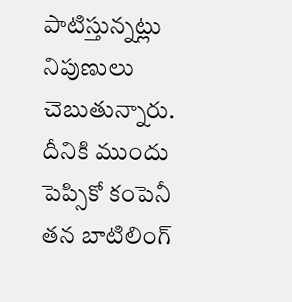పాటిస్తున్నట్లు నిపుణులు చెబుతున్నారు. దీనికి ముందు పెప్సికో కంపెనీ తన బాటిలింగ్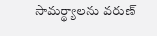సామర్థ్యాలను వరుణ్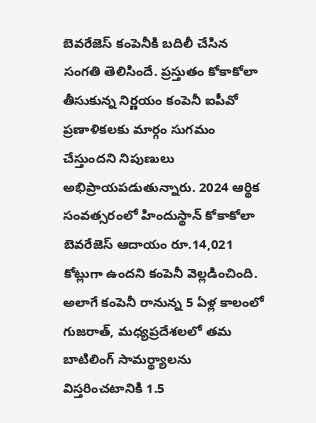బెవరేజెస్ కంపెనీకి బదిలీ చేసిన సంగతి తెలిసిందే. ప్రస్తుతం కోకాకోలా తీసుకున్న నిర్ణయం కంపెనీ ఐపీవో ప్రణాళికలకు మార్గం సుగమం చేస్తుందని నిపుణులు అభిప్రాయపడుతున్నారు. 2024 ఆర్థిక సంవత్సరంలో హిందుస్థాన్ కోకాకోలా బెవరేజెస్ ఆదాయం రూ.14,021 కోట్లుగా ఉందని కంపెనీ వెల్లడించింది. అలాగే కంపెనీ రానున్న 5 ఏళ్ల కాలంలో గుజరాత్, మధ్యప్రదేశలలో తమ బాటిలింగ్ సామర్థ్యాలను విస్తరించటానికి 1.5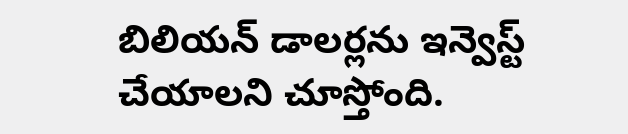బిలియన్ డాలర్లను ఇన్వెస్ట్ చేయాలని చూస్తోంది.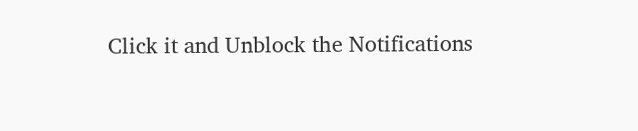Click it and Unblock the Notifications